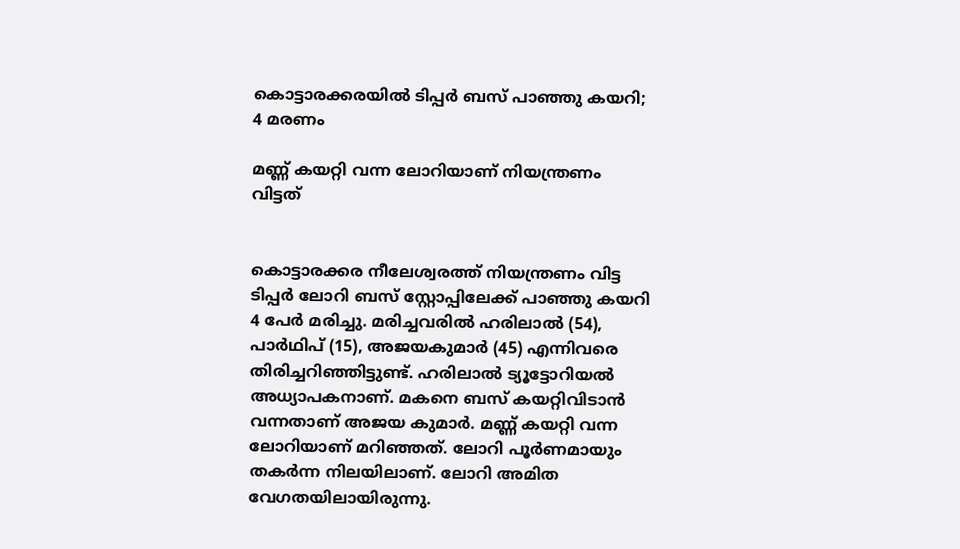കൊട്ടാരക്കരയിൽ ടിപ്പർ ബസ് ‌പാഞ്ഞു കയറി; 4 മരണം

മണ്ണ് കയറ്റി വന്ന ലോറിയാണ് നിയന്ത്രണം വിട്ടത്


കൊട്ടാരക്കര നീലേശ്വരത്ത് നിയന്ത്രണം വിട്ട ടിപ്പർ ലോറി ബസ് സ്റ്റോപ്പിലേക്ക് പാഞ്ഞു കയറി 4 പേർ മരിച്ചു. മരിച്ചവരിൽ ഹരിലാൽ (54), പാർഥിപ് (15), അജയകുമാർ (45) എന്നിവരെ തിരിച്ചറിഞ്ഞിട്ടുണ്ട്. ഹരിലാൽ ട്യൂട്ടോറിയൽ അധ്യാപകനാണ്. മകനെ ബസ് കയറ്റിവിടാൻ വന്നതാണ് അജയ കുമാർ. മണ്ണ് കയറ്റി വന്ന ലോറിയാണ് മറിഞ്ഞത്. ലോറി പൂർണമായും തകർന്ന നിലയിലാണ്. ലോറി അമിത വേഗതയിലായിരുന്നു.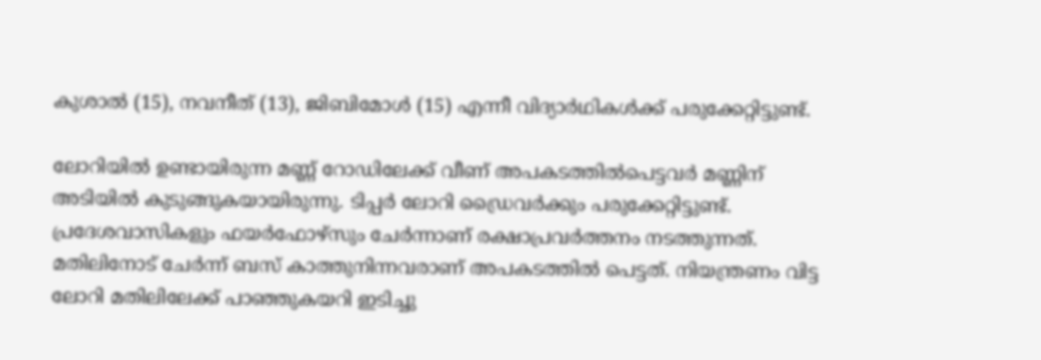കുശാൽ (15), നവനീത് (13), ജിബിമോൾ (15) എന്നീ വിദ്യാർഥികൾക്ക് പരുക്കേറ്റിട്ടുണ്ട്.

ലോറിയിൽ ഉണ്ടായിരുന്ന മണ്ണ് റോഡ‍ിലേക്ക് വീണ് അപകടത്തിൽപെട്ടവർ മണ്ണിന് അടിയിൽ കുടുങ്ങുകയായിരുന്നു. ടിപ്പർ ലോറി ഡ്രൈവർക്കും പരുക്കേറ്റിട്ടുണ്ട്. പ്രദേശവാസികളും ഫയർഫോഴ്സും ചേർന്നാണ് രക്ഷാപ്രവർത്തനം നടത്തുന്നത്. മതിലിനോട് ചേർന്ന് ബസ് കാത്തുനിന്നവരാണ് അപകടത്തിൽ പെട്ടത്. നിയന്ത്രണം വിട്ട ലോറി മതിലിലേക്ക് പാഞ്ഞുകയറി ഇടിച്ചു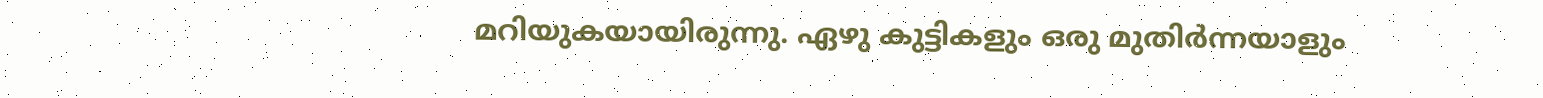മറിയുകയായിരുന്നു. ഏഴു കുട്ടികളും ഒരു മുതിർന്നയാളും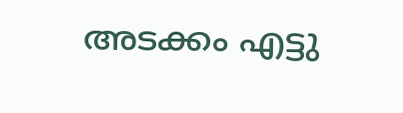അടക്കം എട്ടു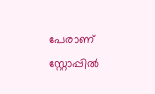പേരാണ് സ്റ്റോപ്പിൽ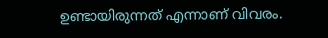ഉണ്ടായിരുന്നത് എന്നാണ് വിവരം.